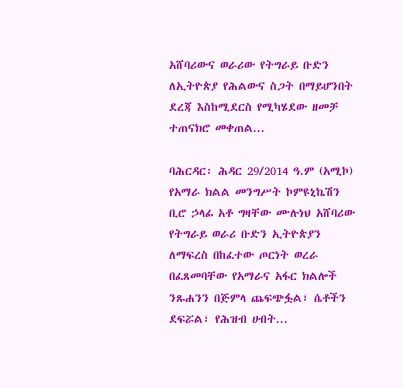አሸባሪውና ወራሪው የትግራይ ቡድን ለኢትዮጵያ የሕልውና ስጋት በማይሆንበት ደረጃ እስከሚደርስ የሚካሄደው ዘመቻ ተጠናክሮ መቀጠል...

ባሕርዳር፡ ሕዳር 29/2014 ዓ.ም (አሚኮ) የአማራ ክልል መንግሥት ኮምዩኒኬሽን ቢሮ ኃላፊ አቶ ግዛቸው ሙሉነህ አሸባሪው የትግራይ ወራሪ ቡድን ኢትዮጵያን ለማፍረስ በከፈተው ጦርነት ወረራ በፈጸመባቸው የአማራና አፋር ክልሎች ንጹሐንን በጅምላ ጨፍጭፏል፣ ሴቶችን ደፍሯል፣ የሕዝብ ሀብት...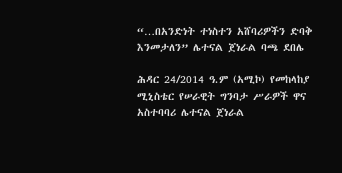“…በአንድነት ተነስተን አሸባሪዎችን ድባቅ እንመታለን” ሌተናል ጀነራል ባጫ ደበሌ

ሕዳር 24/2014 ዓ.ም (አሚኮ) የመከላከያ ሚኒስቴር የሠራዊት ግንባታ ሥራዎች ዋና አስተባባሪ ሌተናል ጀነራል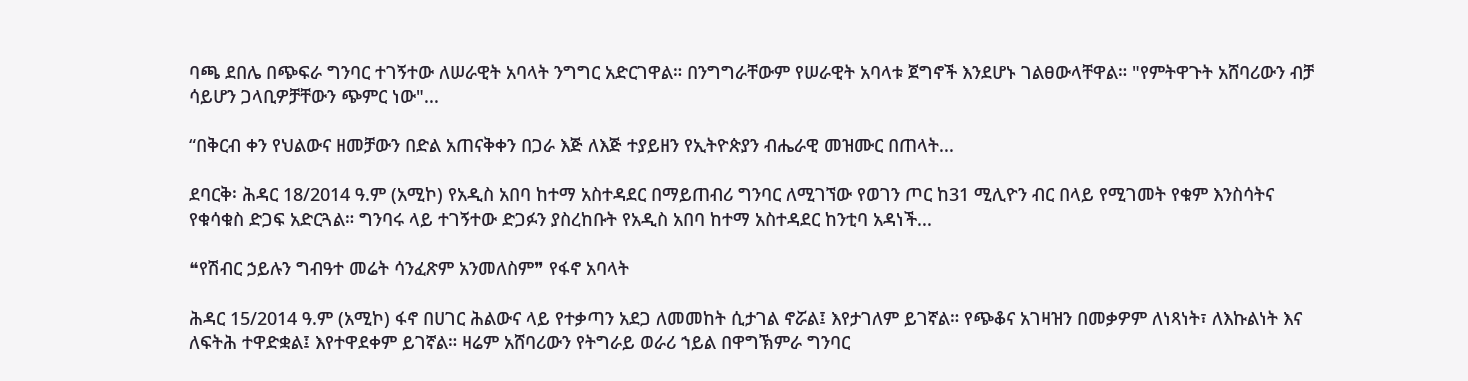ባጫ ደበሌ በጭፍራ ግንባር ተገኝተው ለሠራዊት አባላት ንግግር አድርገዋል። በንግግራቸውም የሠራዊት አባላቱ ጀግኖች እንደሆኑ ገልፀውላቸዋል። "የምትዋጉት አሸባሪውን ብቻ ሳይሆን ጋላቢዎቻቸውን ጭምር ነው"...

“በቅርብ ቀን የህልውና ዘመቻውን በድል አጠናቅቀን በጋራ እጅ ለእጅ ተያይዘን የኢትዮጵያን ብሔራዊ መዝሙር በጠላት...

ደባርቅ፡ ሕዳር 18/2014 ዓ.ም (አሚኮ) የአዲስ አበባ ከተማ አስተዳደር በማይጠብሪ ግንባር ለሚገኘው የወገን ጦር ከ31 ሚሊዮን ብር በላይ የሚገመት የቁም እንስሳትና የቁሳቁስ ድጋፍ አድርጓል። ግንባሩ ላይ ተገኝተው ድጋፉን ያስረከቡት የአዲስ አበባ ከተማ አስተዳደር ከንቲባ አዳነች...

❝የሽብር ኃይሉን ግብዓተ መሬት ሳንፈጽም አንመለስም❞ የፋኖ አባላት

ሕዳር 15/2014 ዓ.ም (አሚኮ) ፋኖ በሀገር ሕልውና ላይ የተቃጣን አደጋ ለመመከት ሲታገል ኖሯል፤ እየታገለም ይገኛል። የጭቆና አገዛዝን በመቃዎም ለነጻነት፣ ለእኩልነት እና ለፍትሕ ተዋድቋል፤ እየተዋደቀም ይገኛል። ዛሬም አሸባሪውን የትግራይ ወራሪ ኀይል በዋግኽምራ ግንባር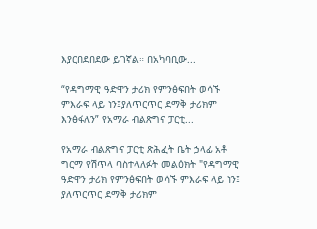እያርበደበደው ይገኛል። በአካባቢው...

“የዳግማዊ ዓድዋን ታሪክ የምንፅፍበት ወሳኙ ምእራፍ ላይ ነን፤ያለጥርጥር ደማቅ ታሪክም እንፅፋለን” የአማራ ብልጽግና ፓርቲ...

የአማራ ብልጽግና ፓርቲ ጽሕፈት ቤት ኃላፊ አቶ ግርማ የሽጥላ ባስተላለፉት መልዕክት "የዳግማዊ ዓድዋን ታሪክ የምንፅፍበት ወሳኙ ምእራፍ ላይ ነን፤ ያለጥርጥር ደማቅ ታሪክም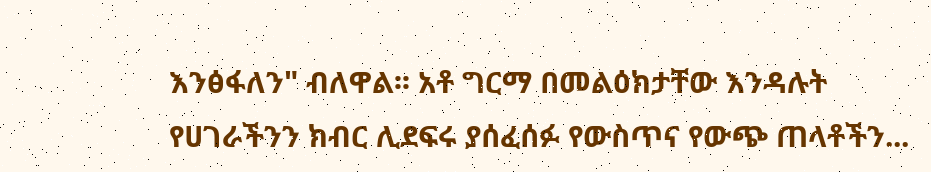እንፅፋለን" ብለዋል፡፡ አቶ ግርማ በመልዕክታቸው እንዳሉት የሀገራችንን ክብር ሊደፍሩ ያሰፈሰፉ የውስጥና የውጭ ጠላቶችን...